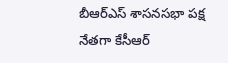బీఆర్ఎస్ శాసనసభా పక్ష నేతగా కేసీఆర్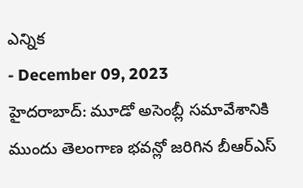ఎన్నిక
- December 09, 2023
హైదరాబాద్: మూడో అసెంబ్లీ సమావేశానికి ముందు తెలంగాణ భవన్లో జరిగిన బీఆర్ఎస్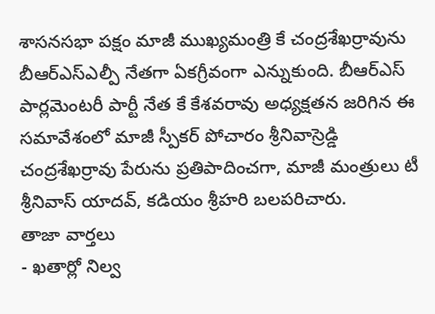శాసనసభా పక్షం మాజీ ముఖ్యమంత్రి కే చంద్రశేఖర్రావును బీఆర్ఎస్ఎల్పీ నేతగా ఏకగ్రీవంగా ఎన్నుకుంది. బీఆర్ఎస్ పార్లమెంటరీ పార్టీ నేత కే కేశవరావు అధ్యక్షతన జరిగిన ఈ సమావేశంలో మాజీ స్పీకర్ పోచారం శ్రీనివాస్రెడ్డి చంద్రశేఖర్రావు పేరును ప్రతిపాదించగా, మాజీ మంత్రులు టీ శ్రీనివాస్ యాదవ్, కడియం శ్రీహరి బలపరిచారు.
తాజా వార్తలు
- ఖతార్లో నిల్వ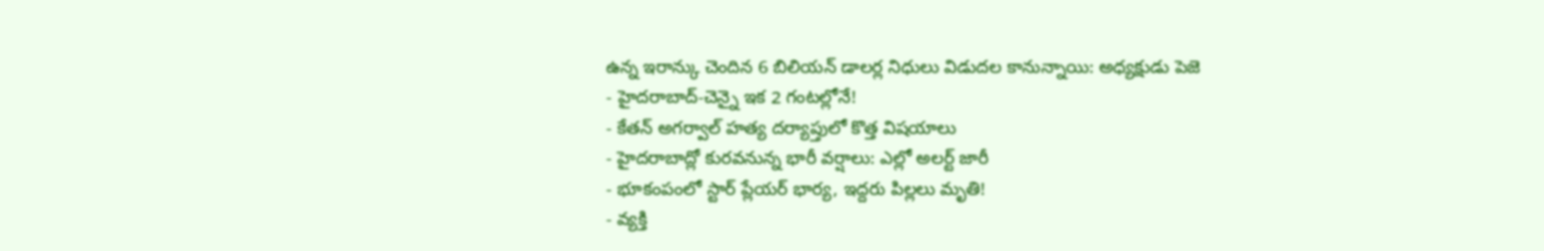ఉన్న ఇరాన్కు చెందిన 6 బిలియన్ డాలర్ల నిధులు విడుదల కానున్నాయి: అధ్యక్షుడు పెజె
- హైదరాబాద్-చెన్నై ఇక 2 గంటల్లోనే!
- కేతన్ అగర్వాల్ హత్య దర్యాప్తులో కొత్త విషయాలు
- హైదరాబాద్లో కురవనున్న భారీ వర్షాలు: ఎల్లో అలర్ట్ జారీ
- భూకంపంలో స్టార్ ప్లేయర్ భార్య, ఇద్దరు పిల్లలు మృతి!
- వ్యక్తి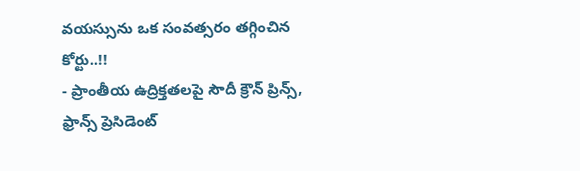వయస్సును ఒక సంవత్సరం తగ్గించిన కోర్టు..!!
- ప్రాంతీయ ఉద్రిక్తతలపై సౌదీ క్రౌన్ ప్రిన్స్, ఫ్రాన్స్ ప్రెసిడెంట్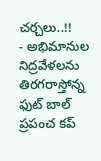చర్చలు..!!
- అభిమానుల నిద్రవేళలను తిరగరాస్తోన్న ఫుట్ బాల్ ప్రపంచ కప్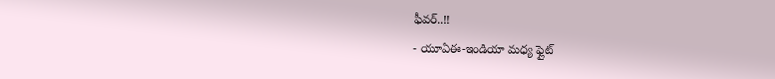ఫీవర్..!!
- యూఏఈ-ఇండియా మధ్య ఫ్లైట్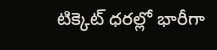టిక్కెట్ ధరల్లో భారీగా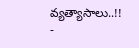వ్యత్యాసాలు..!!
-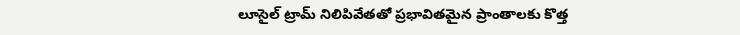లూసైల్ ట్రామ్ నిలిపివేతతో ప్రభావితమైన ప్రాంతాలకు కొత్త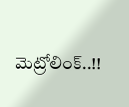మెట్రోలింక్..!!